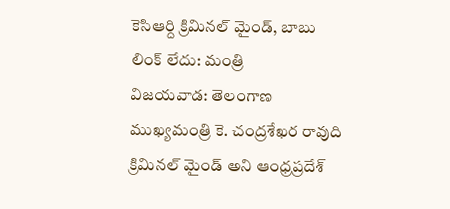కెసిఆర్ది క్రిమినల్ మైండ్, బాబు లింక్ లేదు: మంత్రి
విజయవాడ: తెలంగాణ ముఖ్యమంత్రి కె. చంద్రశేఖర రావుది క్రిమినల్ మైండ్ అని ఆంధ్రప్రదేశ్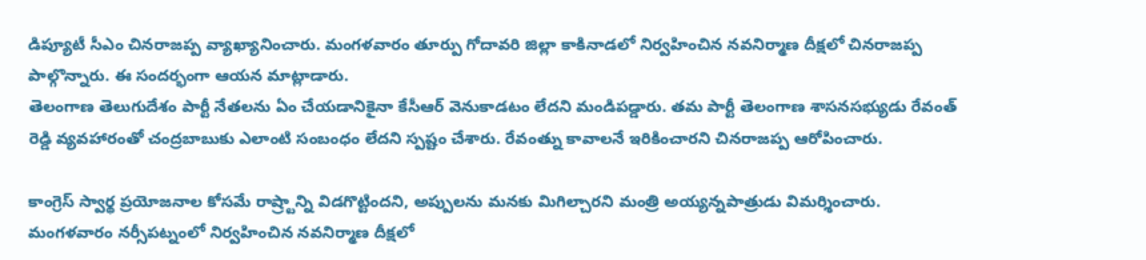డిప్యూటీ సీఎం చినరాజప్ప వ్యాఖ్యానించారు. మంగళవారం తూర్పు గోదావరి జిల్లా కాకినాడలో నిర్వహించిన నవనిర్మాణ దీక్షలో చినరాజప్ప పాల్గొన్నారు. ఈ సందర్భంగా ఆయన మాట్లాడారు.
తెలంగాణ తెలుగుదేశం పార్టీ నేతలను ఏం చేయడానికైనా కేసీఆర్ వెనుకాడటం లేదని మండిపడ్డారు. తమ పార్టీ తెలంగాణ శాసనసభ్యుడు రేవంత్ రెడ్డి వ్యవహారంతో చంద్రబాబుకు ఎలాంటి సంబంధం లేదని స్పష్టం చేశారు. రేవంత్ను కావాలనే ఇరికించారని చినరాజప్ప ఆరోపించారు.

కాంగ్రెస్ స్వార్థ ప్రయోజనాల కోసమే రాష్ర్టాన్ని విడగొట్టిందని, అప్పులను మనకు మిగిల్చారని మంత్రి అయ్యన్నపాత్రుడు విమర్శించారు. మంగళవారం నర్సీపట్నంలో నిర్వహించిన నవనిర్మాణ దీక్షలో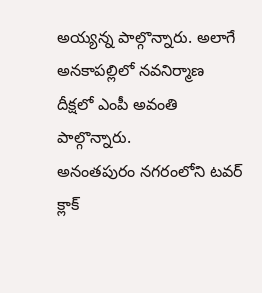అయ్యన్న పాల్గొన్నారు. అలాగే అనకాపల్లిలో నవనిర్మాణ దీక్షలో ఎంపీ అవంతి పాల్గొన్నారు.
అనంతపురం నగరంలోని టవర్ క్లాక్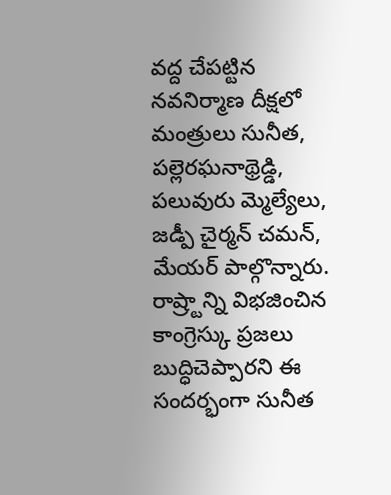వద్ద చేపట్టిన నవనిర్మాణ దీక్షలో మంత్రులు సునీత, పల్లెరఘనాథ్రెడ్డి, పలువురు మ్మెల్యేలు, జడ్పీ చైర్మన్ చమన్, మేయర్ పాల్గొన్నారు. రాష్ర్టాన్ని విభజించిన కాంగ్రెస్కు ప్రజలు బుద్ధిచెప్పారని ఈ సందర్భంగా సునీత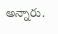అన్నారు.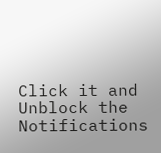Click it and Unblock the Notifications